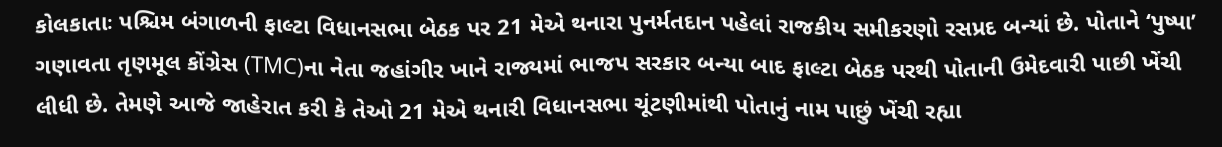કોલકાતાઃ પશ્ચિમ બંગાળની ફાલ્ટા વિધાનસભા બેઠક પર 21 મેએ થનારા પુનર્મતદાન પહેલાં રાજકીય સમીકરણો રસપ્રદ બન્યાં છે. પોતાને ‘પુષ્પા’ ગણાવતા તૃણમૂલ કોંગ્રેસ (TMC)ના નેતા જહાંગીર ખાને રાજ્યમાં ભાજપ સરકાર બન્યા બાદ ફાલ્ટા બેઠક પરથી પોતાની ઉમેદવારી પાછી ખેંચી લીધી છે. તેમણે આજે જાહેરાત કરી કે તેઓ 21 મેએ થનારી વિધાનસભા ચૂંટણીમાંથી પોતાનું નામ પાછું ખેંચી રહ્યા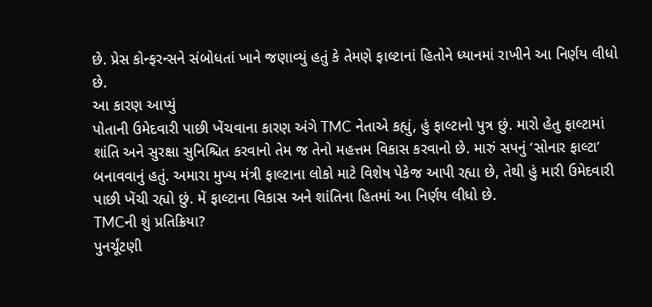છે. પ્રેસ કોન્ફરન્સને સંબોધતાં ખાને જણાવ્યું હતું કે તેમણે ફાલ્ટાનાં હિતોને ધ્યાનમાં રાખીને આ નિર્ણય લીધો છે.
આ કારણ આપ્યું
પોતાની ઉમેદવારી પાછી ખેંચવાના કારણ અંગે TMC નેતાએ કહ્યું, હું ફાલ્ટાનો પુત્ર છું. મારો હેતુ ફાલ્ટામાં શાંતિ અને સુરક્ષા સુનિશ્ચિત કરવાનો તેમ જ તેનો મહત્તમ વિકાસ કરવાનો છે. મારું સપનું ‘સોનાર ફાલ્ટા’ બનાવવાનું હતું. અમારા મુખ્ય મંત્રી ફાલ્ટાના લોકો માટે વિશેષ પેકેજ આપી રહ્યા છે, તેથી હું મારી ઉમેદવારી પાછી ખેંચી રહ્યો છું. મેં ફાલ્ટાના વિકાસ અને શાંતિના હિતમાં આ નિર્ણય લીધો છે.
TMCની શું પ્રતિક્રિયા?
પુનર્ચૂંટણી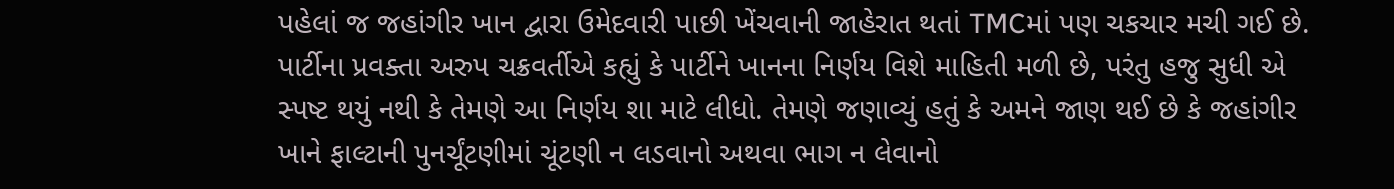પહેલાં જ જહાંગીર ખાન દ્વારા ઉમેદવારી પાછી ખેંચવાની જાહેરાત થતાં TMCમાં પણ ચકચાર મચી ગઈ છે. પાર્ટીના પ્રવક્તા અરુપ ચક્રવર્તીએ કહ્યું કે પાર્ટીને ખાનના નિર્ણય વિશે માહિતી મળી છે, પરંતુ હજુ સુધી એ સ્પષ્ટ થયું નથી કે તેમણે આ નિર્ણય શા માટે લીધો. તેમણે જણાવ્યું હતું કે અમને જાણ થઈ છે કે જહાંગીર ખાને ફાલ્ટાની પુનર્ચૂંટણીમાં ચૂંટણી ન લડવાનો અથવા ભાગ ન લેવાનો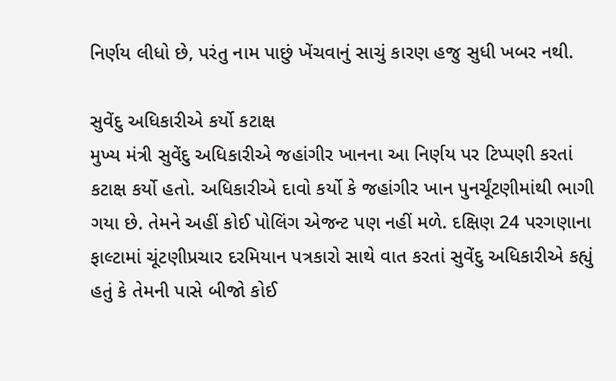નિર્ણય લીધો છે, પરંતુ નામ પાછું ખેંચવાનું સાચું કારણ હજુ સુધી ખબર નથી.

સુવેંદુ અધિકારીએ કર્યો કટાક્ષ
મુખ્ય મંત્રી સુવેંદુ અધિકારીએ જહાંગીર ખાનના આ નિર્ણય પર ટિપ્પણી કરતાં કટાક્ષ કર્યો હતો. અધિકારીએ દાવો કર્યો કે જહાંગીર ખાન પુનર્ચૂંટણીમાંથી ભાગી ગયા છે. તેમને અહીં કોઈ પોલિંગ એજન્ટ પણ નહીં મળે. દક્ષિણ 24 પરગણાના ફાલ્ટામાં ચૂંટણીપ્રચાર દરમિયાન પત્રકારો સાથે વાત કરતાં સુવેંદુ અધિકારીએ કહ્યું હતું કે તેમની પાસે બીજો કોઈ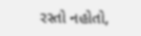રસ્તો નહોતો,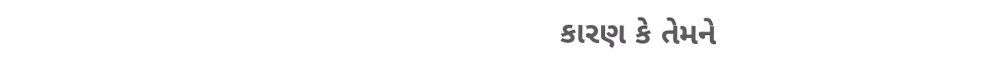કારણ કે તેમને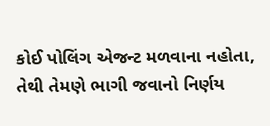કોઈ પોલિંગ એજન્ટ મળવાના નહોતા, તેથી તેમણે ભાગી જવાનો નિર્ણય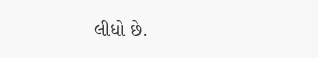લીધો છે.